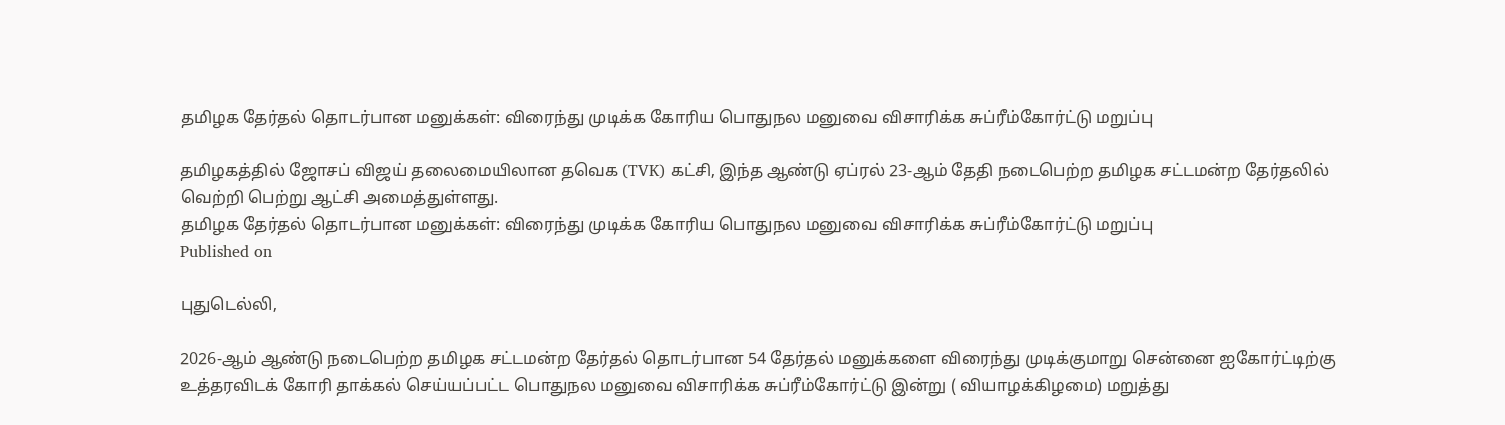தமிழக தேர்தல் தொடர்பான மனுக்கள்: விரைந்து முடிக்க கோரிய பொதுநல மனுவை விசாரிக்க சுப்ரீம்கோர்ட்டு மறுப்பு

தமிழகத்தில் ஜோசப் விஜய் தலைமையிலான தவெக (TVK) கட்சி, இந்த ஆண்டு ஏப்ரல் 23-ஆம் தேதி நடைபெற்ற தமிழக சட்டமன்ற தேர்தலில் வெற்றி பெற்று ஆட்சி அமைத்துள்ளது.
தமிழக தேர்தல் தொடர்பான மனுக்கள்: விரைந்து முடிக்க கோரிய பொதுநல மனுவை விசாரிக்க சுப்ரீம்கோர்ட்டு மறுப்பு
Published on

புதுடெல்லி,

2026-ஆம் ஆண்டு நடைபெற்ற தமிழக சட்டமன்ற தேர்தல் தொடர்பான 54 தேர்தல் மனுக்களை விரைந்து முடிக்குமாறு சென்னை ஐகோர்ட்டிற்கு உத்தரவிடக் கோரி தாக்கல் செய்யப்பட்ட பொதுநல மனுவை விசாரிக்க சுப்ரீம்கோர்ட்டு இன்று ( வியாழக்கிழமை) மறுத்து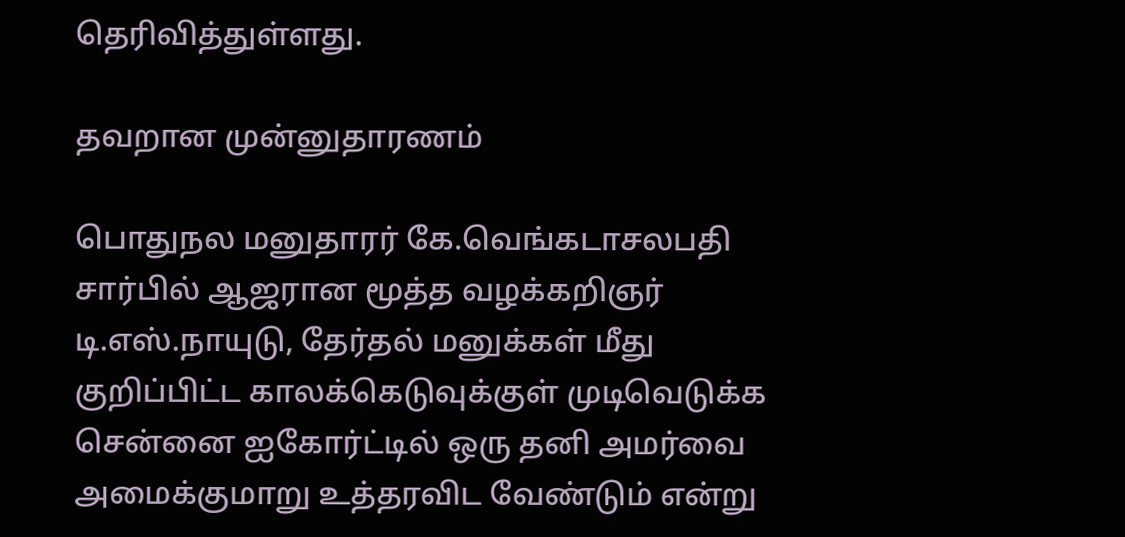தெரிவித்துள்ளது.

தவறான முன்னுதாரணம்

பொதுநல மனுதாரர் கே.வெங்கடாசலபதி சார்பில் ஆஜரான மூத்த வழக்கறிஞர் டி.எஸ்.நாயுடு, தேர்தல் மனுக்கள் மீது குறிப்பிட்ட காலக்கெடுவுக்குள் முடிவெடுக்க சென்னை ஐகோர்ட்டில் ஒரு தனி அமர்வை அமைக்குமாறு உத்தரவிட வேண்டும் என்று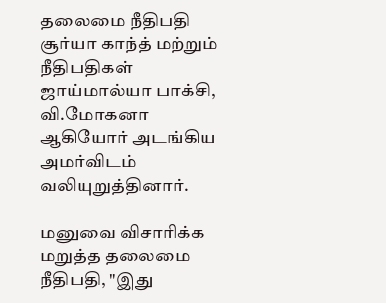தலைமை நீதிபதி சூர்யா காந்த் மற்றும் நீதிபதிகள் ஜாய்மால்யா பாக்சி, வி.மோகனா ஆகியோர் அடங்கிய அமர்விடம் வலியுறுத்தினார்.

மனுவை விசாரிக்க மறுத்த தலைமை நீதிபதி, "இது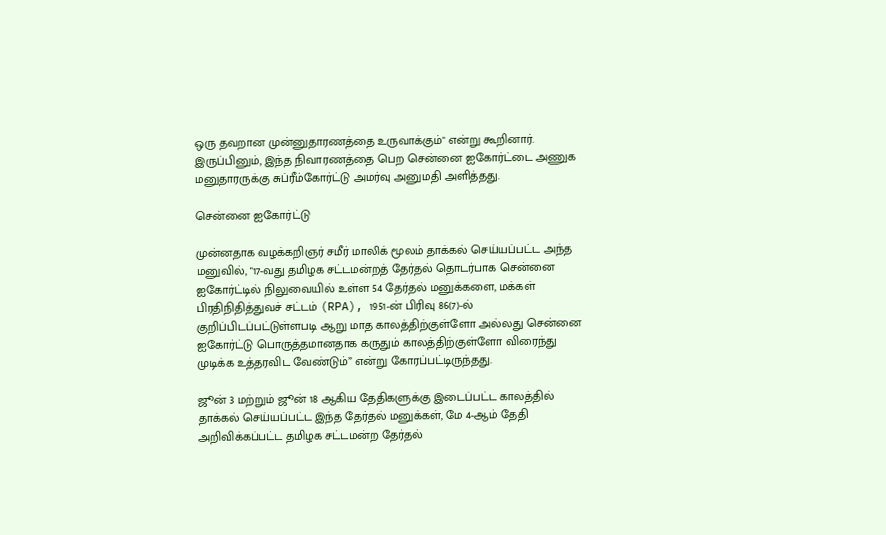ஒரு தவறான முன்னுதாரணத்தை உருவாக்கும்" என்று கூறினார். இருப்பினும், இந்த நிவாரணத்தை பெற சென்னை ஐகோர்ட்டை அணுக மனுதாரருக்கு சுப்ரீம்கோர்ட்டு அமர்வு அனுமதி அளித்தது.

சென்னை ஐகோர்ட்டு

முன்னதாக வழக்கறிஞர் சமீர் மாலிக் மூலம் தாக்கல் செய்யப்பட்ட அந்த மனுவில், "17-வது தமிழக சட்டமன்றத் தேர்தல் தொடர்பாக சென்னை ஐகோர்ட்டில் நிலுவையில் உள்ள 54 தேர்தல் மனுக்களை, மக்கள் பிரதிநிதித்துவச் சட்டம் (RPA), 1951-ன் பிரிவு 86(7)-ல் குறிப்பிடப்பட்டுள்ளபடி ஆறு மாத காலத்திற்குள்ளோ அல்லது சென்னை ஐகோர்ட்டு பொருத்தமானதாக கருதும் காலத்திற்குள்ளோ விரைந்து முடிக்க உத்தரவிட வேண்டும்” என்று கோரப்பட்டிருந்தது.

ஜூன் 3 மற்றும் ஜூன் 18 ஆகிய தேதிகளுக்கு இடைப்பட்ட காலத்தில் தாக்கல் செய்யப்பட்ட இந்த தேர்தல் மனுக்கள், மே 4-ஆம் தேதி அறிவிக்கப்பட்ட தமிழக சட்டமன்ற தேர்தல்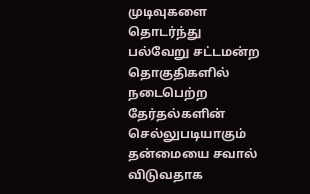முடிவுகளை தொடர்ந்து பல்வேறு சட்டமன்ற தொகுதிகளில் நடைபெற்ற தேர்தல்களின் செல்லுபடியாகும் தன்மையை சவால் விடுவதாக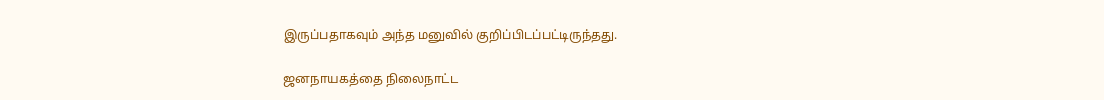இருப்பதாகவும் அந்த மனுவில் குறிப்பிடப்பட்டிருந்தது.

ஜனநாயகத்தை நிலைநாட்ட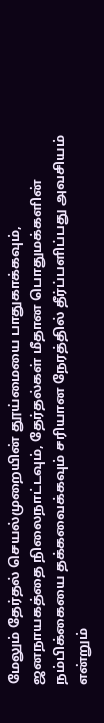மேலும் தேர்தல் செயல்முறையின் தூய்மையை பாதுகாக்கவும், ஜனநாயகத்தை நிலைநாட்டவும், தேர்தல்கள் மீதான பொதுமக்களின் நம்பிக்கையை தக்கவைக்கவும் சரியான நேரத்தில் தீர்ப்பளிப்பது அவசியம் என்றும்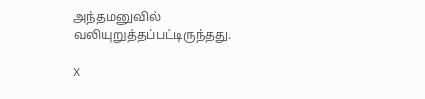அந்தமனுவில் வலியுறுத்தப்பட்டிருந்தது.

X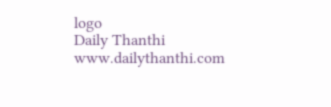logo
Daily Thanthi
www.dailythanthi.com